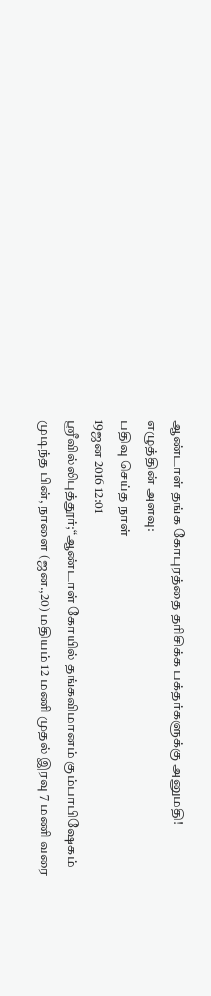ஆண்டாள் தங்க கோபுரத்தை தரிசிக்க பக்தர்களுக்கு அனுமதி!
எழுத்தின் அளவு:
பதிவு செய்த நாள்
19ஜன 2016 12:01
ஸ்ரீவில்லிபுத்தூர்;“ஆண்டாள் கோயில் தங்கவிமானம் கும்பாபிஷேகம் முடிந்த பின், நாளை (ஜன.,20) மதியம் 12 மணி முதல் இரவு 7 மணி வரை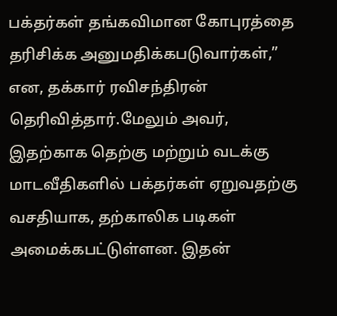பக்தர்கள் தங்கவிமான கோபுரத்தை தரிசிக்க அனுமதிக்கபடுவார்கள்,” என, தக்கார் ரவிசந்திரன் தெரிவித்தார்.மேலும் அவர், இதற்காக தெற்கு மற்றும் வடக்கு மாடவீதிகளில் பக்தர்கள் ஏறுவதற்கு வசதியாக, தற்காலிக படிகள் அமைக்கபட்டுள்ளன. இதன்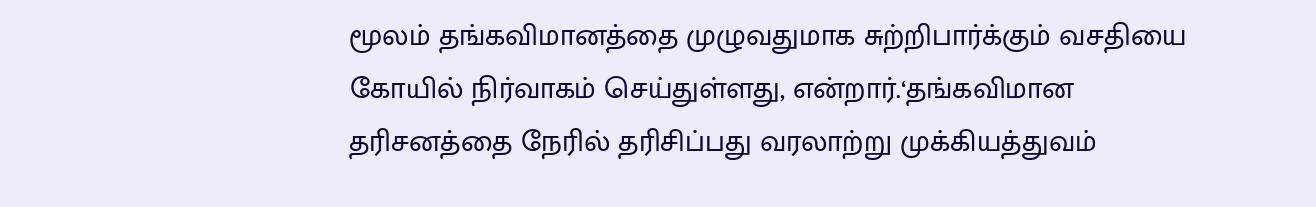மூலம் தங்கவிமானத்தை முழுவதுமாக சுற்றிபார்க்கும் வசதியை கோயில் நிர்வாகம் செய்துள்ளது, என்றார்.‘தங்கவிமான தரிசனத்தை நேரில் தரிசிப்பது வரலாற்று முக்கியத்துவம்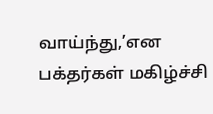வாய்ந்து,’என பக்தர்கள் மகிழ்ச்சி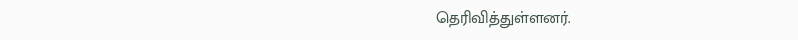தெரிவித்துள்ளனர்.